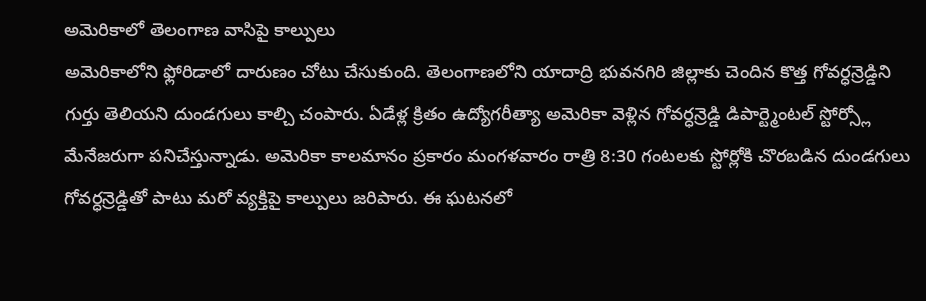అమెరికాలో తెలంగాణ వాసిపై కాల్పులు
అమెరికాలోని ఫ్లోరిడాలో దారుణం చోటు చేసుకుంది. తెలంగాణలోని యాదాద్రి భువనగిరి జిల్లాకు చెందిన కొత్త గోవర్ధన్రెడ్డిని గుర్తు తెలియని దుండగులు కాల్చి చంపారు. ఏడేళ్ల క్రితం ఉద్యోగరీత్యా అమెరికా వెళ్లిన గోవర్ధన్రెడ్డి డిపార్ట్మెంటల్ స్టోర్స్లో మేనేజరుగా పనిచేస్తున్నాడు. అమెరికా కాలమానం ప్రకారం మంగళవారం రాత్రి 8:30 గంటలకు స్టోర్లోకి చొరబడిన దుండగులు గోవర్ధన్రెడ్డితో పాటు మరో వ్యక్తిపై కాల్పులు జరిపారు. ఈ ఘటనలో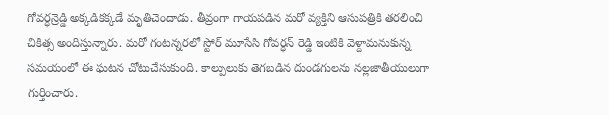గోవర్ధన్రెడ్డి అక్కడికక్కడే మృతిచెందాడు. తీవ్రంగా గాయపడిన మరో వ్యక్తిని ఆసుపత్రికి తరలించి చికిత్స అందిస్తున్నారు. మరో గంటన్నరలో స్టోర్ మూసేసి గోవర్ధన్ రెడ్డి ఇంటికి వెళ్దామనుకున్న సమయంలో ఈ ఘటన చోటుచేసుకుంది. కాల్పులుకు తెగబడిన దుండగులను నల్లజాతీయులుగా గుర్తించారు.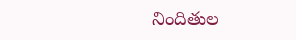నిందితుల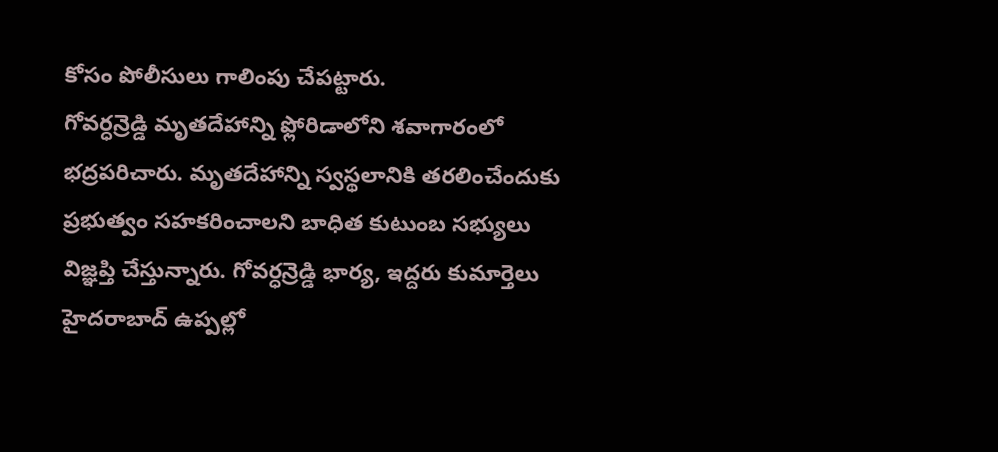కోసం పోలీసులు గాలింపు చేపట్టారు.
గోవర్ధన్రెడ్డి మృతదేహాన్ని ఫ్లోరిడాలోని శవాగారంలో భద్రపరిచారు. మృతదేహాన్ని స్వస్థలానికి తరలించేందుకు ప్రభుత్వం సహకరించాలని బాధిత కుటుంబ సభ్యులు విజ్ఞప్తి చేస్తున్నారు. గోవర్ధన్రెడ్డి భార్య, ఇద్దరు కుమార్తెలు హైదరాబాద్ ఉప్పల్లో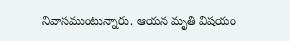నివాసముంటున్నారు. ఆయన మృతి విషయం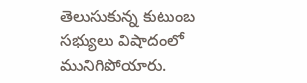తెలుసుకున్న కుటుంబ సభ్యులు విషాదంలో మునిగిపోయారు.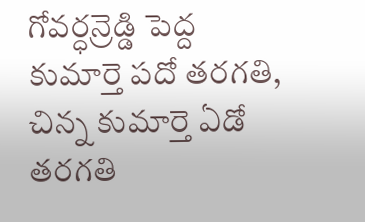గోవర్ధన్రెడ్డి పెద్ద కుమార్తె పదో తరగతి, చిన్న కుమార్తె ఏడో తరగతి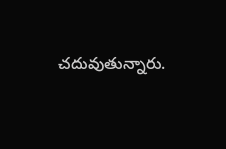చదువుతున్నారు.